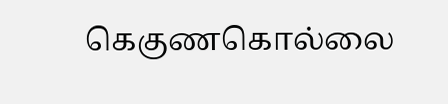கெகுணகொல்லை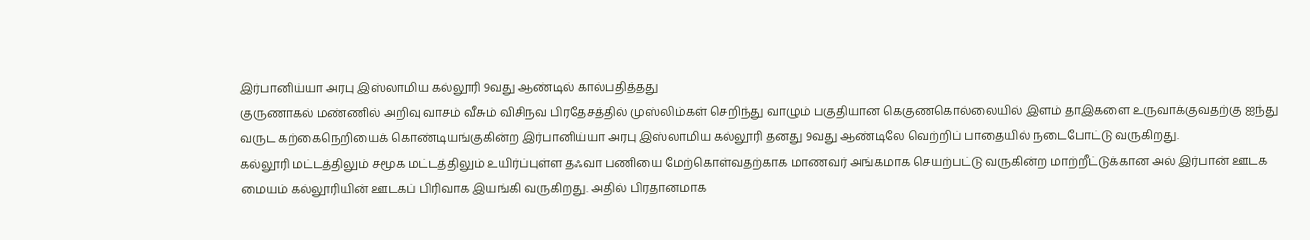இர்பானிய்யா அரபு இஸ்லாமிய கல்லூரி 9வது ஆண்டில் கால்பதித்தது
குருணாகல் மண்ணில் அறிவு வாசம் வீசும் விசிநவ பிரதேசத்தில் முஸ்லிம்கள் செறிந்து வாழும் பகுதியான கெகுணகொல்லையில் இளம் தாஇகளை உருவாக்குவதற்கு ஐந்து வருட கற்கைநெறியைக் கொண்டியங்குகின்ற இர்பானிய்யா அரபு இஸ்லாமிய கல்லூரி தனது 9வது ஆண்டிலே வெற்றிப் பாதையில் நடைபோட்டு வருகிறது.
கல்லூரி மட்டத்திலும் சமூக மட்டத்திலும் உயிர்ப்புள்ள தஃவா பணியை மேற்கொள்வதற்காக மாணவர் அங்கமாக செயற்பட்டு வருகின்ற மாற்றீட்டுக்கான அல் இர்பான் ஊடக மையம் கல்லூரியின் ஊடகப் பிரிவாக இயங்கி வருகிறது. அதில் பிரதானமாக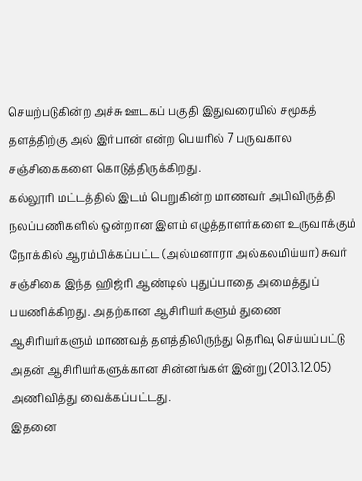செயற்படுகின்ற அச்சு ஊடகப் பகுதி இதுவரையில் சமூகத் தளத்திற்கு அல் இர்பான் என்ற பெயரில் 7 பருவகால சஞ்சிகைகளை கொடுத்திருக்கிறது.
கல்லூரி மட்டத்தில் இடம் பெறுகின்ற மாணவர் அபிவிருத்தி நலப்பணிகளில் ஒன்றான இளம் எழுத்தாளர்களை உருவாக்கும் நோக்கில் ஆரம்பிக்கப்பட்ட (அல்மனாரா அல்கலமிய்யா) சுவர் சஞ்சிகை இந்த ஹிஜ்ரி ஆண்டில் புதுப்பாதை அமைத்துப் பயணிக்கிறது. அதற்கான ஆசிரியர்களும் துணை ஆசிரியர்களும் மாணவத் தளத்திலிருந்து தெரிவு செய்யப்பட்டு அதன் ஆசிரியர்களுக்கான சின்னங்கள் இன்று (2013.12.05) அணிவித்து வைக்கப்பட்டது.
இதனை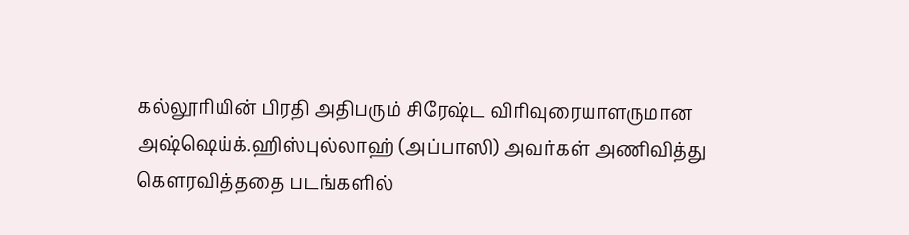கல்லூரியின் பிரதி அதிபரும் சிரேஷ்ட விரிவுரையாளருமான அஷ்ஷெய்க்.ஹிஸ்புல்லாஹ் (அப்பாஸி) அவர்கள் அணிவித்து கௌரவித்ததை படங்களில்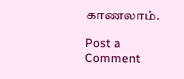காணலாம்.

Post a Comment